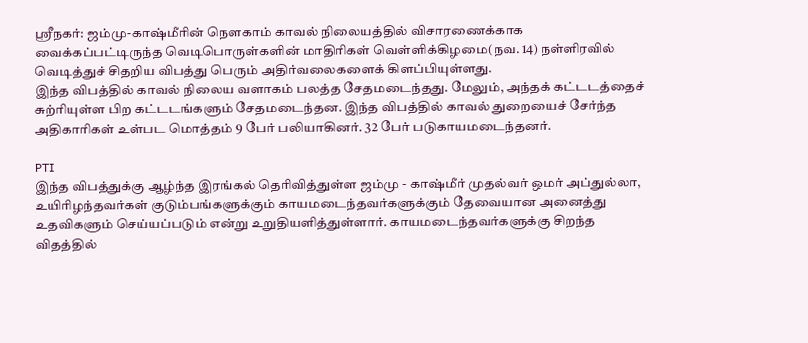ஸ்ரீநகர்: ஜம்மு-காஷ்மீரின் நெளகாம் காவல் நிலையத்தில் விசாரணைக்காக வைக்கப்பட்டிருந்த வெடிபொருள்களின் மாதிரிகள் வெள்ளிக்கிழமை(நவ. 14) நள்ளிரவில் வெடித்துச் சிதறிய விபத்து பெரும் அதிர்வலைகளைக் கிளப்பியுள்ளது.
இந்த விபத்தில் காவல் நிலைய வளாகம் பலத்த சேதமடைந்தது. மேலும், அந்தக் கட்டடத்தைச் சுற்ரியுள்ள பிற கட்டடங்களும் சேதமடைந்தன. இந்த விபத்தில் காவல் துறையைச் சேர்ந்த அதிகாரிகள் உள்பட மொத்தம் 9 பேர் பலியாகினர். 32 பேர் படுகாயமடைந்தனர்.

PTI
இந்த விபத்துக்கு ஆழ்ந்த இரங்கல் தெரிவித்துள்ள ஜம்மு - காஷ்மீர் முதல்வர் ஒமர் அப்துல்லா, உயிரிழந்தவர்கள் குடும்பங்களுக்கும் காயமடைந்தவர்களுக்கும் தேவையான அனைத்து உதவிகளும் செய்யப்படும் என்று உறுதியளித்துள்ளார். காயமடைந்தவர்களுக்கு சிறந்த விதத்தில்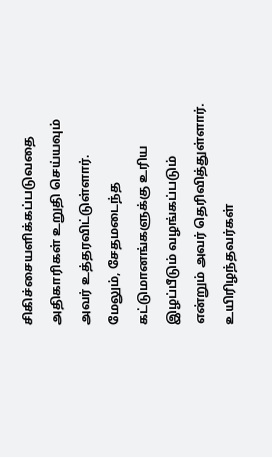சிகிச்சையளிக்கப்படுவதை அதிகாரிகள் உறுதி செய்யவும் அவர் உத்தரவிட்டுள்ளார். மேலும், சேதமடைந்த கட்டுமானங்களுக்கு உரிய இழப்பீடும் வழங்கப்படும் என்றும் அவர் தெரிவித்துள்ளார்.
உயிரிழந்தவர்கள்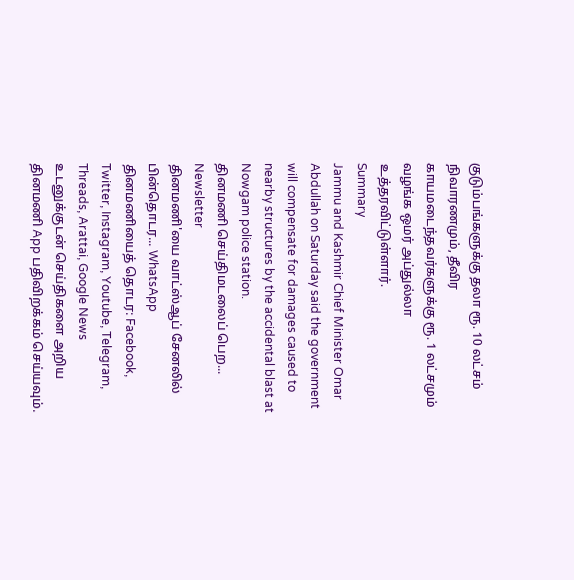குடும்பங்களுக்கு தலா ரூ. 10 லட்சம் நிவாரணமும், தீவிர காயமடைந்தவர்களுக்கு ரூ. 1 லட்சமும் வழங்க ஒமர் அப்துல்லா உத்தரவிட்டுள்ளார்.
Summary
Jammu and Kashmir Chief Minister Omar Abdullah on Saturday said the government will compensate for damages caused to nearby structures by the accidental blast at Nowgam police station.
தினமணி செய்திமடலைப் பெற... Newsletter
தினமணி'யை வாட்ஸ்ஆப் சேனலில் பின்தொடர... WhatsApp
தினமணியைத் தொடர: Facebook, Twitter, Instagram, Youtube, Telegram, Threads, Arattai, Google News
உடனுக்குடன் செய்திகளை அறிய தினமணி App பதிவிறக்கம் செய்யவும்.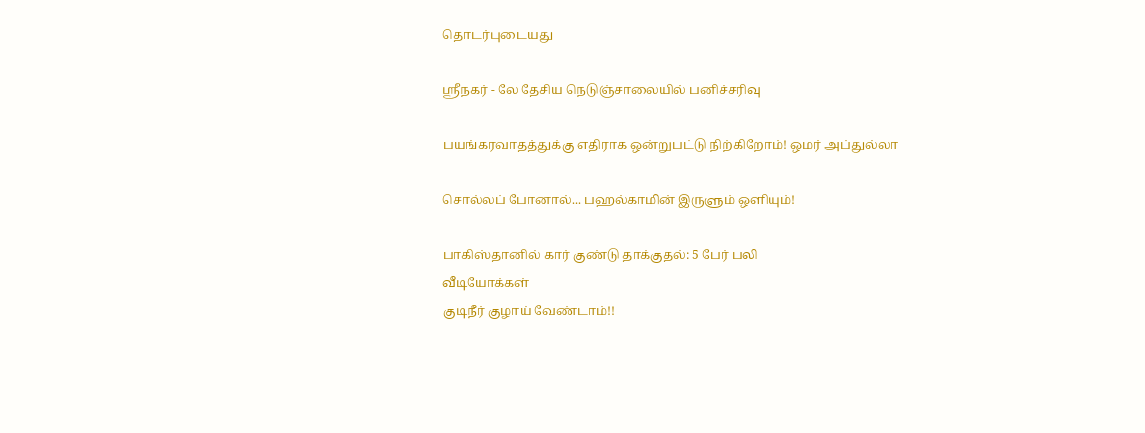தொடர்புடையது

ஸ்ரீநகர் - லே தேசிய நெடுஞ்சாலையில் பனிச்சரிவு

பயங்கரவாதத்துக்கு எதிராக ஒன்றுபட்டு நிற்கிறோம்! ஒமர் அப்துல்லா

சொல்லப் போனால்... பஹல்காமின் இருளும் ஒளியும்!

பாகிஸ்தானில் கார் குண்டு தாக்குதல்: 5 பேர் பலி
வீடியோக்கள்
குடிநீர் குழாய் வேண்டாம்!!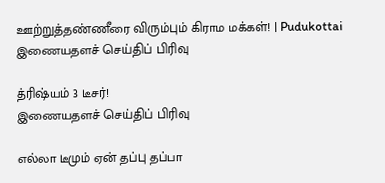ஊற்றுத்தண்ணீரை விரும்பும் கிராம மக்கள்! | Pudukottai
இணையதளச் செய்திப் பிரிவு

த்ரிஷ்யம் 3 டீசர்!
இணையதளச் செய்திப் பிரிவு

எல்லா டீமும் ஏன் தப்பு தப்பா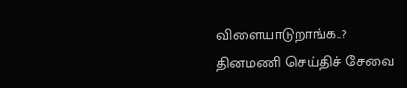விளையாடுறாங்க..?
தினமணி செய்திச் சேவை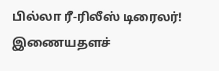பில்லா ரீ-ரிலீஸ் டிரைலர்!
இணையதளச்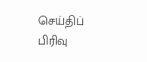செய்திப் பிரிவு